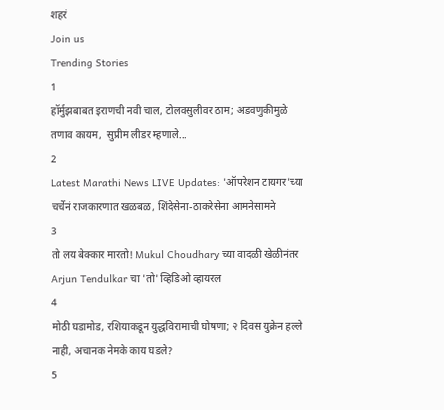शहरं
Join us
Trending Stories
1
हॉर्मुझबाबत इराणची नवी चाल, टोलवसुलीवर ठाम; अडवणुकीमुळे तणाव कायम,  सुप्रीम लीडर म्हणाले...
2
Latest Marathi News LIVE Updates: 'ऑपरेशन टायगर'च्या चर्चेनं राजकारणात खळबळ, शिंदेसेना-ठाकरेसेना आमनेसामने
3
तो लय बेक्कार मारतो! Mukul Choudhary च्या वादळी खेळीनंतर Arjun Tendulkar चा 'तो' व्हिडिओ व्हायरल
4
मोठी घडामोड, रशियाकडून युद्धविरामाची घोषणा; २ दिवस युक्रेन हल्ले नाही, अचानक नेमके काय घडले?
5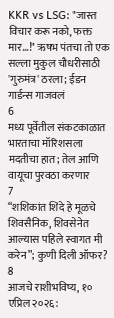KKR vs LSG: "जास्त विचार करू नको, फक्त मार...!" ऋषभ पंतचा तो एक सल्ला मुकुल चौधरीसाठी 'गुरुमंत्र' ठरला; ईडन गार्डन्स गाजवलं
6
मध्य पूर्वेतील संकटकाळात भारताचा मॉरिशसला मदतीचा हात; तेल आणि वायूचा पुरवठा करणार
7
“शशिकांत शिंदे हे मूळचे शिवसैनिक, शिवसेनेत आल्यास पहिले स्वागत मी करेन”; कुणी दिली ऑफर?
8
आजचे राशीभविष्य, १० एप्रिल २०२६: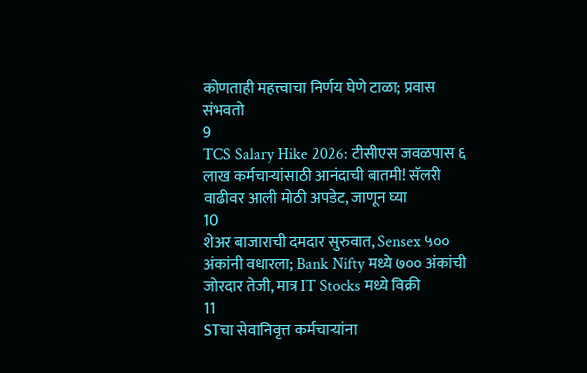कोणताही महत्त्वाचा निर्णय घेणे टाळा; प्रवास संभवतो
9
TCS Salary Hike 2026: टीसीएस जवळपास ६ लाख कर्मचाऱ्यांसाठी आनंदाची बातमी! सॅलरी वाढीवर आली मोठी अपडेट, जाणून घ्या
10
शेअर बाजाराची दमदार सुरुवात, Sensex ५०० अंकांनी वधारला; Bank Nifty मध्ये ७०० अंकांची जोरदार तेजी, मात्र IT Stocks मध्ये विक्री
11
STचा सेवानिवृत्त कर्मचाऱ्यांना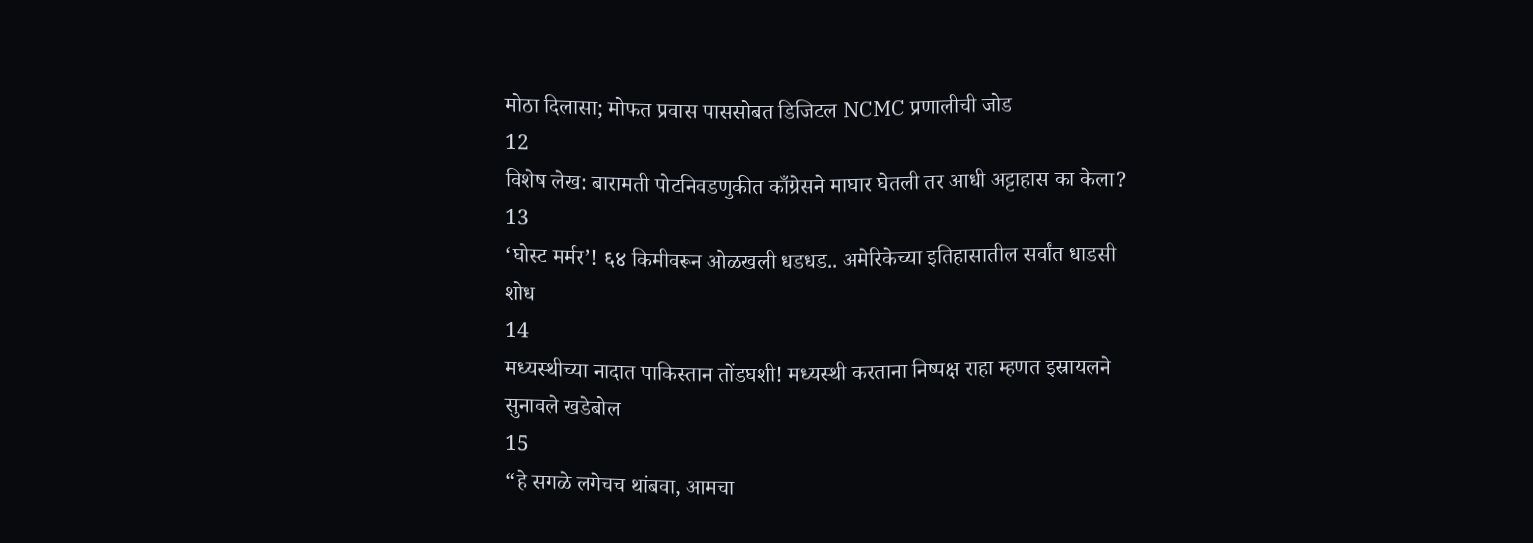मोठा दिलासा; मोफत प्रवास पाससोबत डिजिटल NCMC प्रणालीची जोड
12
विशेष लेख: बारामती पोटनिवडणुकीत काँग्रेसने माघार घेतली तर आधी अट्टाहास का केला?
13
‘घोस्ट मर्मर’! ६४ किमीवरून ओळखली धडधड.. अमेरिकेच्या इतिहासातील सर्वांत धाडसी शोध
14
मध्यस्थीच्या नादात पाकिस्तान तोंडघशी! मध्यस्थी करताना निष्पक्ष राहा म्हणत इस्रायलने सुनावले खडेबोल
15
“हे सगळे लगेचच थांबवा, आमचा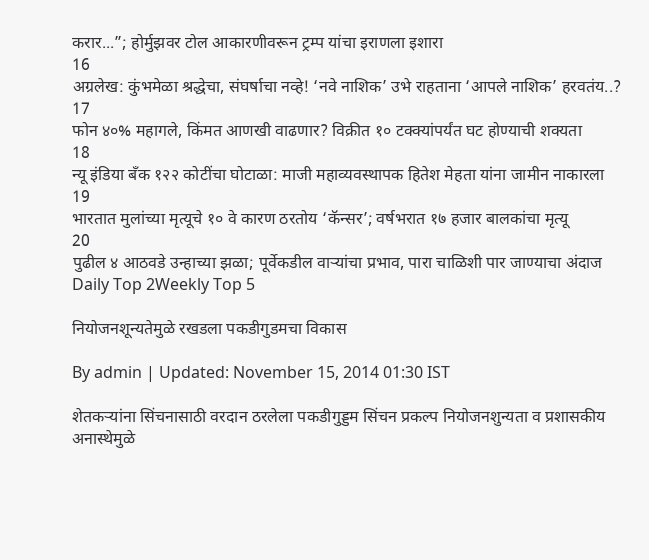करार...”; होर्मुझवर टोल आकारणीवरून ट्रम्प यांचा इराणला इशारा
16
अग्रलेख: कुंभमेळा श्रद्धेचा, संघर्षाचा नव्हे! ‘नवे नाशिक’ उभे राहताना ‘आपले नाशिक’ हरवतंय..?
17
फोन ४०% महागले, किंमत आणखी वाढणार? विक्रीत १० टक्क्यांपर्यंत घट होण्याची शक्यता
18
न्यू इंडिया बँक १२२ कोटींचा घोटाळा: माजी महाव्यवस्थापक हितेश मेहता यांना जामीन नाकारला
19
भारतात मुलांच्या मृत्यूचे १० वे कारण ठरतोय ‘कॅन्सर’; वर्षभरात १७ हजार बालकांचा मृत्यू
20
पुढील ४ आठवडे उन्हाच्या झळा; पूर्वेकडील वाऱ्यांचा प्रभाव, पारा चाळिशी पार जाण्याचा अंदाज
Daily Top 2Weekly Top 5

नियोजनशून्यतेमुळे रखडला पकडीगुडमचा विकास

By admin | Updated: November 15, 2014 01:30 IST

शेतकऱ्यांना सिंचनासाठी वरदान ठरलेला पकडीगुड्डम सिंचन प्रकल्प नियोजनशुन्यता व प्रशासकीय अनास्थेमुळे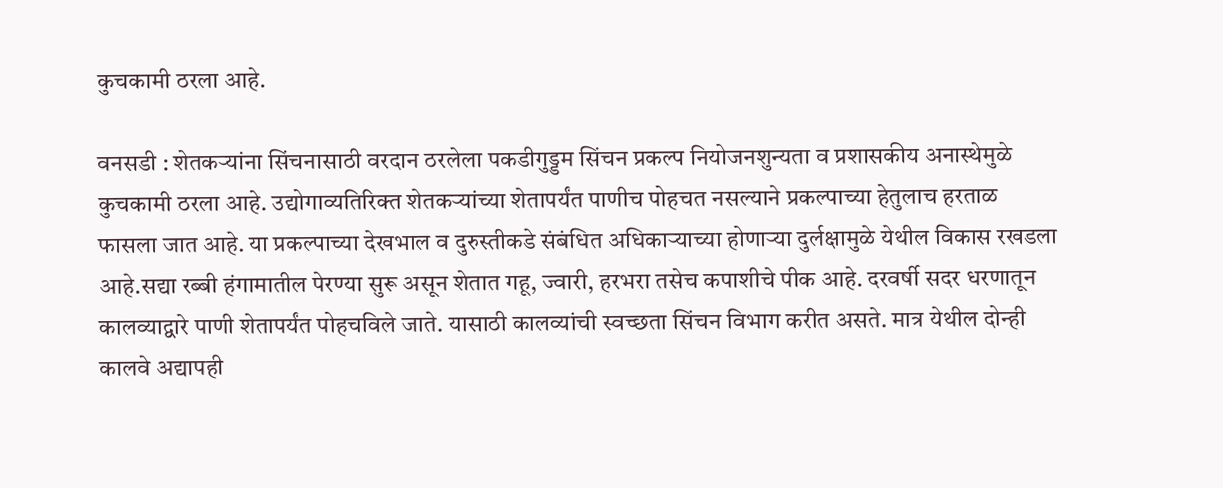कुचकामी ठरला आहे.

वनसडी : शेतकऱ्यांना सिंचनासाठी वरदान ठरलेला पकडीगुड्डम सिंचन प्रकल्प नियोजनशुन्यता व प्रशासकीय अनास्थेमुळे कुचकामी ठरला आहे. उद्योगाव्यतिरिक्त शेतकऱ्यांच्या शेतापर्यंत पाणीच पोहचत नसल्याने प्रकल्पाच्या हेतुलाच हरताळ फासला जात आहे. या प्रकल्पाच्या देखभाल व दुरुस्तीकडे संबंधित अधिकाऱ्याच्या होणाऱ्या दुर्लक्षामुळे येथील विकास रखडला आहे.सद्या रब्बी हंगामातील पेरण्या सुरू असून शेतात गहू, ज्वारी, हरभरा तसेच कपाशीचे पीक आहे. दरवर्षी सदर धरणातून कालव्याद्वारे पाणी शेतापर्यंत पोहचविले जाते. यासाठी कालव्यांची स्वच्छता सिंचन विभाग करीत असते. मात्र येथील दोन्ही कालवे अद्यापही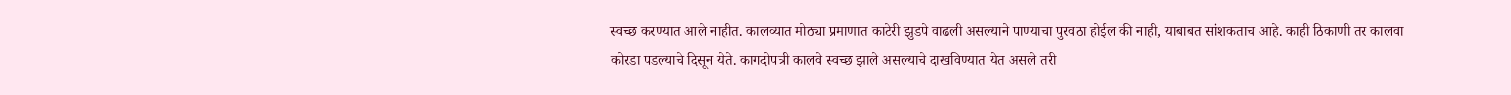स्वच्छ करण्यात आले नाहीत. कालव्यात मोठ्या प्रमाणात काटेरी झुडपे वाढली असल्याने पाण्याचा पुरवठा होईल की नाही, याबाबत सांशकताच आहे. काही ठिकाणी तर कालवा कोरडा पडल्याचे दिसून येते. कागदोपत्री कालवे स्वच्छ झाले असल्याचे दाखविण्यात येत असले तरी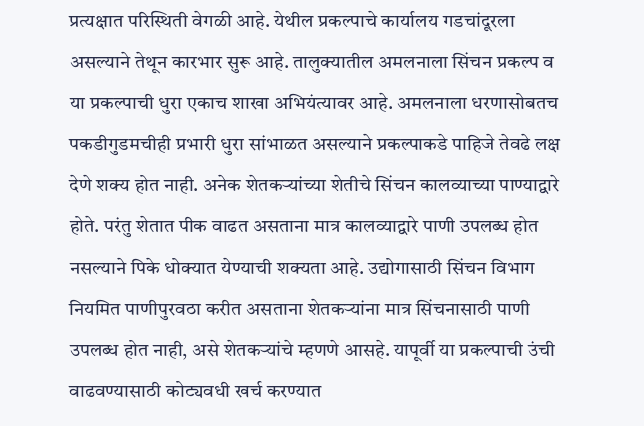प्रत्यक्षात परिस्थिती वेगळी आहे. येथील प्रकल्पाचे कार्यालय गडचांदूरला असल्याने तेथून कारभार सुरू आहे. तालुक्यातील अमलनाला सिंचन प्रकल्प व या प्रकल्पाची धुरा एकाच शाखा अभियंत्यावर आहे. अमलनाला धरणासोबतच पकडीगुडमचीही प्रभारी धुरा सांभाळत असल्याने प्रकल्पाकडे पाहिजे तेवढे लक्ष देणे शक्य होत नाही. अनेक शेतकऱ्यांच्या शेतीचे सिंचन कालव्याच्या पाण्याद्वारे होते. परंतु शेतात पीक वाढत असताना मात्र कालव्याद्वारे पाणी उपलब्ध होत नसल्याने पिके धोक्यात येण्याची शक्यता आहे. उद्योगासाठी सिंचन विभाग नियमित पाणीपुरवठा करीत असताना शेतकऱ्यांना मात्र सिंचनासाठी पाणी उपलब्ध होत नाही, असे शेतकऱ्यांचे म्हणणे आसहे. यापूर्वी या प्रकल्पाची उंची वाढवण्यासाठी कोट्यवधी खर्च करण्यात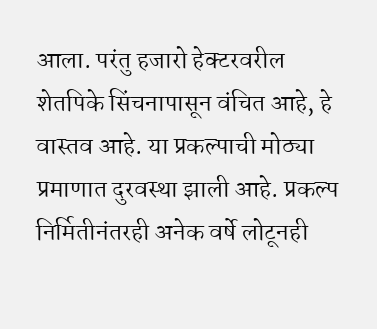आला. परंतु हजारो हेक्टरवरील शेतपिके सिंचनापासून वंचित आहे, हे वास्तव आहे. या प्रकल्पाची मोठ्या प्रमाणात दुरवस्था झाली आहे. प्रकल्प निर्मितीनंतरही अनेक वर्षे लोटूनही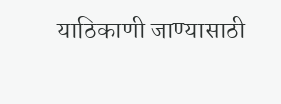याठिकाणी जाण्यासाठी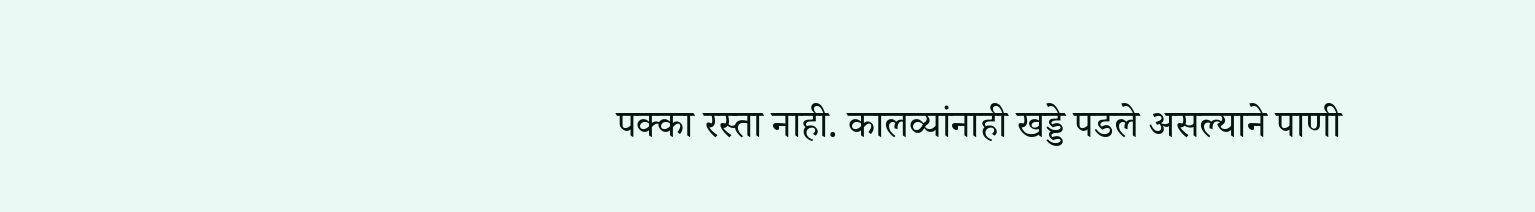पक्का रस्ता नाही. कालव्यांनाही खड्डे पडले असल्याने पाणी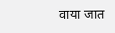वाया जात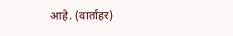आहे. (वार्ताहर)